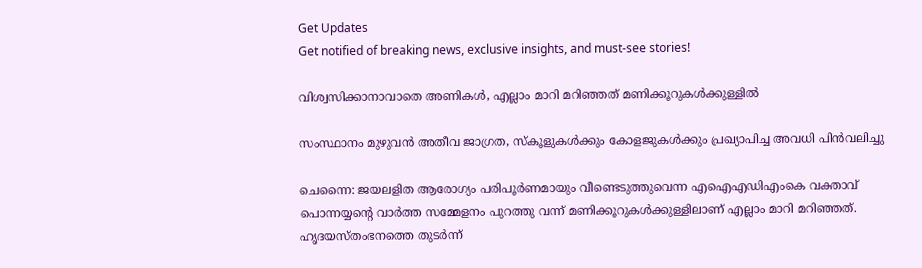Get Updates
Get notified of breaking news, exclusive insights, and must-see stories!

വിശ്വസിക്കാനാവാതെ അണികള്‍, എല്ലാം മാറി മറിഞ്ഞത് മണിക്കൂറുകള്‍ക്കുള്ളില്‍

സംസ്ഥാനം മുഴുവൻ അതീവ ജാഗ്രത, സ്കൂളുകൾക്കും കോളജുകൾക്കും പ്രഖ്യാപിച്ച അവധി പിൻവലിച്ചു

ചെന്നൈ: ജയലളിത ആരോഗ്യം പരിപൂര്‍ണമായും വീണ്ടെടുത്തുവെന്ന എഐഎഡിഎംകെ വക്താവ് പൊന്നയ്യന്റെ വാര്‍ത്ത സമ്മേളനം പുറത്തു വന്ന് മണിക്കൂറുകള്‍ക്കുള്ളിലാണ് എല്ലാം മാറി മറിഞ്ഞത്. ഹൃദയസ്തംഭനത്തെ തുടർന്ന്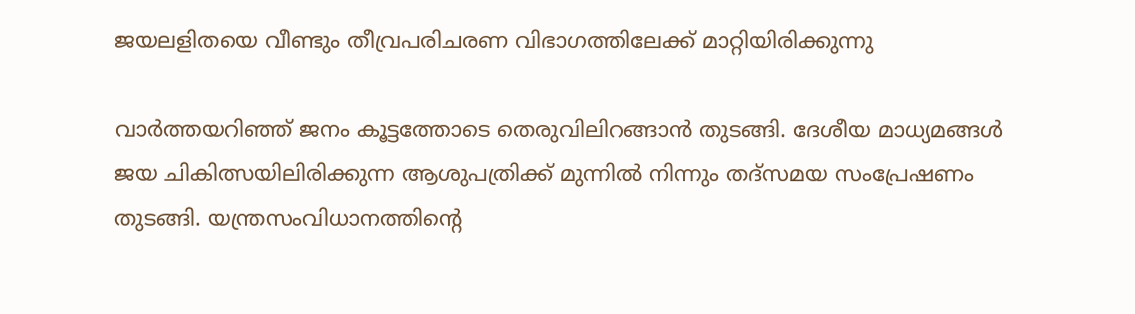ജയലളിതയെ വീണ്ടും തീവ്രപരിചരണ വിഭാഗത്തിലേക്ക് മാറ്റിയിരിക്കുന്നു

വാർത്തയറിഞ്ഞ് ജനം കൂട്ടത്തോടെ തെരുവിലിറങ്ങാൻ തുടങ്ങി. ദേശീയ മാധ്യമങ്ങൾ ജയ ചികിത്സയിലിരിക്കുന്ന ആശുപത്രിക്ക് മുന്നിൽ നിന്നും തദ്സമയ സംപ്രേഷണം തുടങ്ങി. യന്ത്രസംവിധാനത്തിന്റെ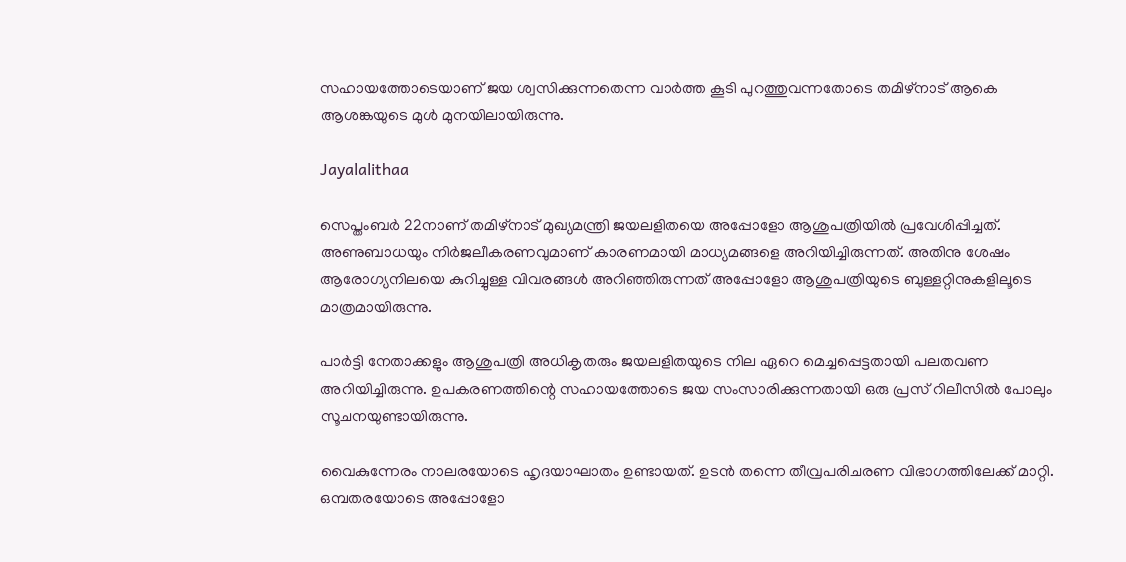സഹായത്തോടെയാണ് ജയ ശ്വസിക്കുന്നതെന്ന വാർത്ത കൂടി പുറത്തുവന്നതോടെ തമിഴ്നാട് ആകെ ആശങ്കയുടെ മുൾ മുനയിലായിരുന്നു.

Jayalalithaa

സെപ്തംബര്‍ 22നാണ് തമിഴ്‌നാട് മുഖ്യമന്ത്രി ജയലളിതയെ അപ്പോളോ ആശുപത്രിയില്‍ പ്രവേശിപ്പിച്ചത്. അണുബാധയും നിര്‍ജലീകരണവുമാണ് കാരണമായി മാധ്യമങ്ങളെ അറിയിച്ചിരുന്നത്. അതിനു ശേഷം ആരോഗ്യനിലയെ കുറിച്ചുള്ള വിവരങ്ങള്‍ അറിഞ്ഞിരുന്നത് അപ്പോളോ ആശുപത്രിയുടെ ബുള്ളറ്റിനുകളിലൂടെ മാത്രമായിരുന്നു.

പാര്‍ട്ടി നേതാക്കളും ആശുപത്രി അധികൃതരും ജയലളിതയുടെ നില ഏറെ മെച്ചപ്പെട്ടതായി പലതവണ അറിയിച്ചിരുന്നു. ഉപകരണത്തിന്റെ സഹായത്തോടെ ജയ സംസാരിക്കുന്നതായി ഒരു പ്രസ് റിലീസില്‍ പോലും സൂചനയുണ്ടായിരുന്നു.

വൈകുന്നേരം നാലരയോടെ ഹൃദയാഘാതം ഉണ്ടായത്. ഉടന്‍ തന്നെ തീവ്രപരിചരണ വിഭാഗത്തിലേക്ക് മാറ്റി. ഒമ്പതരയോടെ അപ്പോളോ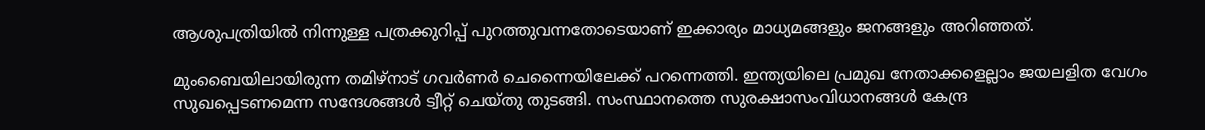ആശുപത്രിയില്‍ നിന്നുള്ള പത്രക്കുറിപ്പ് പുറത്തുവന്നതോടെയാണ് ഇക്കാര്യം മാധ്യമങ്ങളും ജനങ്ങളും അറിഞ്ഞത്.

മുംബൈയിലായിരുന്ന തമിഴ്നാട് ഗവർണർ ചെന്നൈയിലേക്ക് പറന്നെത്തി. ഇന്ത്യയിലെ പ്രമുഖ നേതാക്കളെല്ലാം ജയലളിത വേഗം സുഖപ്പെടണമെന്ന സന്ദേശങ്ങൾ ട്വീറ്റ് ചെയ്തു തുടങ്ങി. സംസ്ഥാനത്തെ സുരക്ഷാസംവിധാനങ്ങൾ കേന്ദ്ര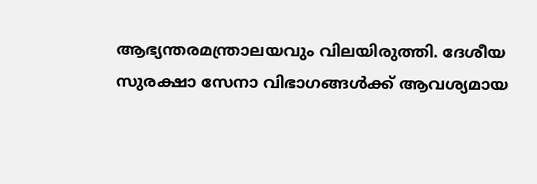ആഭ്യന്തരമന്ത്രാലയവും വിലയിരുത്തി. ദേശീയ സുരക്ഷാ സേനാ വിഭാഗങ്ങൾക്ക് ആവശ്യമായ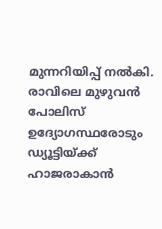മുന്നറിയിപ്പ് നൽകി. രാവിലെ മുഴുവൻ പോലിസ് ഉദ്യോഗസ്ഥരോടും ഡ്യൂട്ടിയ്ക്ക് ഹാജരാകാൻ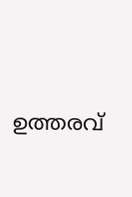ഉത്തരവ്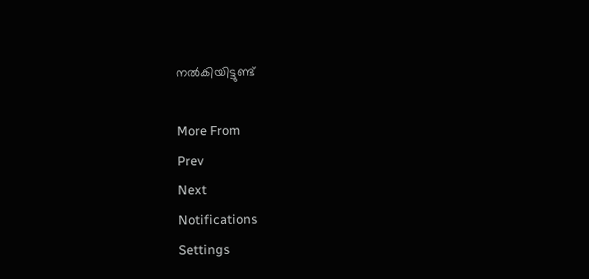നൽകിയിട്ടുണ്ട്

More From
Prev
Next
Notifications
Settings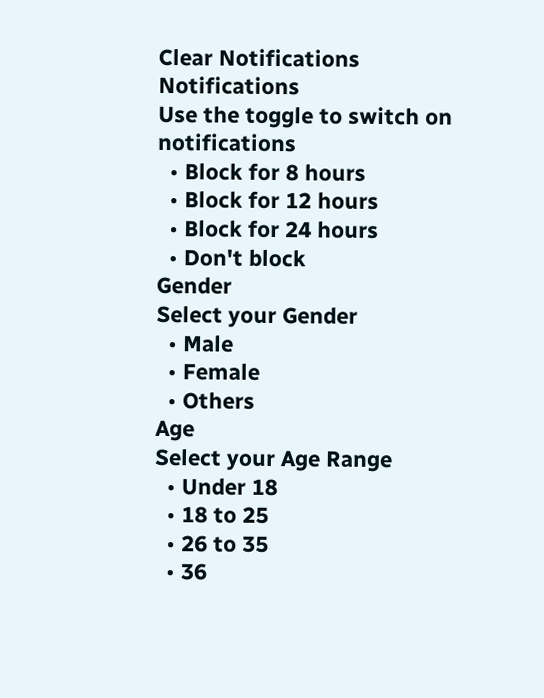Clear Notifications
Notifications
Use the toggle to switch on notifications
  • Block for 8 hours
  • Block for 12 hours
  • Block for 24 hours
  • Don't block
Gender
Select your Gender
  • Male
  • Female
  • Others
Age
Select your Age Range
  • Under 18
  • 18 to 25
  • 26 to 35
  • 36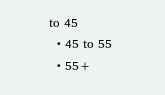to 45
  • 45 to 55
  • 55+